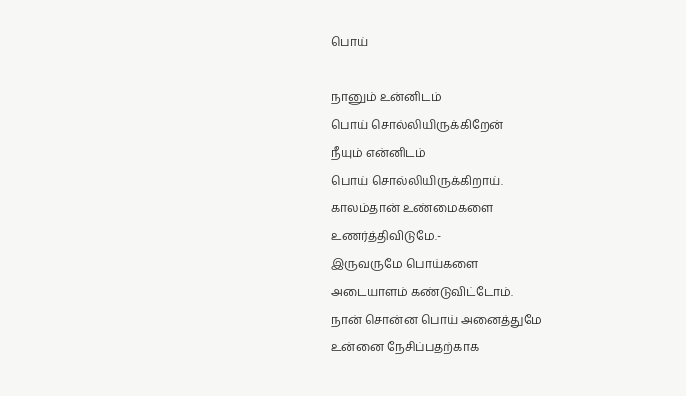பொய்

நானும் உன்னிடம்
பொய் சொல்லியிருக்கிறேன்
நீயும் என்னிடம்
பொய் சொல்லியிருக்கிறாய்.
காலம்தான் உண்மைகளை
உணர்த்திவிடுமே.-
இருவருமே பொய்களை
அடையாளம் கண்டுவிட்டோம்.
நான் சொன்ன பொய் அனைத்துமே
உன்னை நேசிப்பதற்காக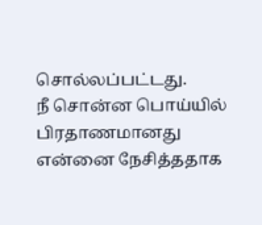சொல்லப்பட்டது.
நீ சொன்ன பொய்யில்
பிரதாணமானது
என்னை நேசித்ததாக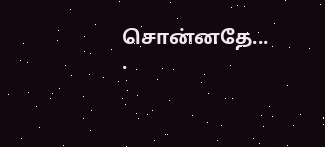சொன்னதே...
.